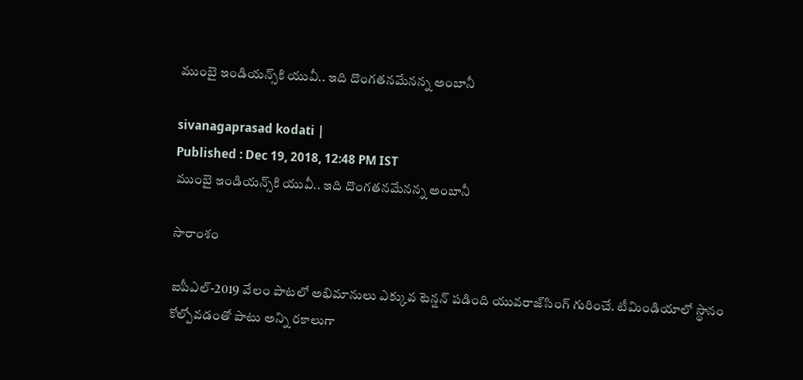ముంబై ఇండియన్స్‌కి యువీ.. ఇది దొంగతనమేనన్న అంబానీ

sivanagaprasad kodati |
Published : Dec 19, 2018, 12:48 PM IST
ముంబై ఇండియన్స్‌కి యువీ.. ఇది దొంగతనమేనన్న అంబానీ

సారాంశం

ఐపీఎల్-2019 వేలం పాటలో అభిమానులు ఎక్కువ టెన్షన్ పడింది యువరాజ్‌సింగ్ గురించే. టీమిండియాలో స్థానం కోల్పోవడంతో పాటు అన్ని రకాలుగా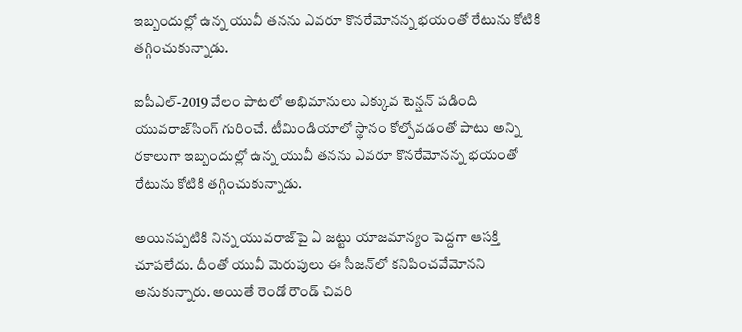ఇబ్బందుల్లో ఉన్న యువీ తనను ఎవరూ కొనరేమోనన్న భయంతో రేటును కోటికి తగ్గించుకున్నాడు.

ఐపీఎల్-2019 వేలం పాటలో అభిమానులు ఎక్కువ టెన్షన్ పడింది యువరాజ్‌సింగ్ గురించే. టీమిండియాలో స్థానం కోల్పోవడంతో పాటు అన్ని రకాలుగా ఇబ్బందుల్లో ఉన్న యువీ తనను ఎవరూ కొనరేమోనన్న భయంతో రేటును కోటికి తగ్గించుకున్నాడు.

అయినప్పటికి నిన్న యువరాజ్‌పై ఏ జట్టు యాజమాన్యం పెద్దగా ఆసక్తి చూపలేదు. దీంతో యువీ మెరుపులు ఈ సీజన్‌లో కనిపించవేమోనని అనుకున్నారు. అయితే రెండో రౌండ్ చివరి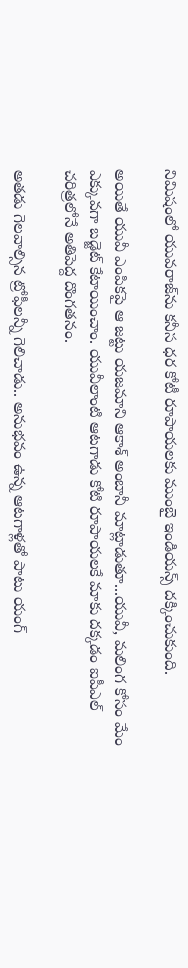నిమిషంలో యువరాజ్‌ను కనీస ధర కోటీ రూపాయలకు ముంబై ఇండియన్స్ దక్కించుకుంది.

అయితే యువీ ఎంపికపై ఆ జట్టు యజమాని ఆకాశ్ అంబానీ మాట్లాడుతూ...యువీ, మలింగ కోసం మేం ఎక్కువగా బడ్జెట్ కేటాయించాం. యువీలాంటి ఆటగాడు కోటి రూపాయలకే మాకు దక్కడం ఐపీఎల్ చరిత్రలోనే అతిపెద్ద దొంగతనం.

అతడు గెలవాల్సిన ట్రోఫీలన్నీ గెలిచాడు.. అనుభవం ఉన్న ఆటగాళ్లతో పాటు యంగ్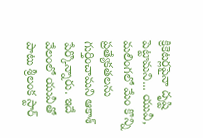క్రికెటర్లపైనా దృష్టి పెట్టామని... యువీ, మలింగలో మేం కొన్ని ప్రత్యేకతలను గుర్తించామని ఆకాశ్ పేర్కొన్నారు. ఇదే వేలంలో యువీతో పాటు శ్రీలంక స్టార్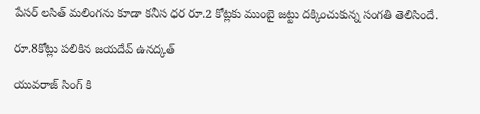పేసర్ లసిత్ మలింగను కూడా కనీస ధర రూ.2 కోట్లకు ముంబై జట్టు దక్కించుకున్న సంగతి తెలిసిందే.

రూ.8కోట్లు పలికిన జయదేవ్ ఉనద్కత్

యువరాజ్ సింగ్ కి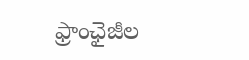ఫ్రాంఛైజీల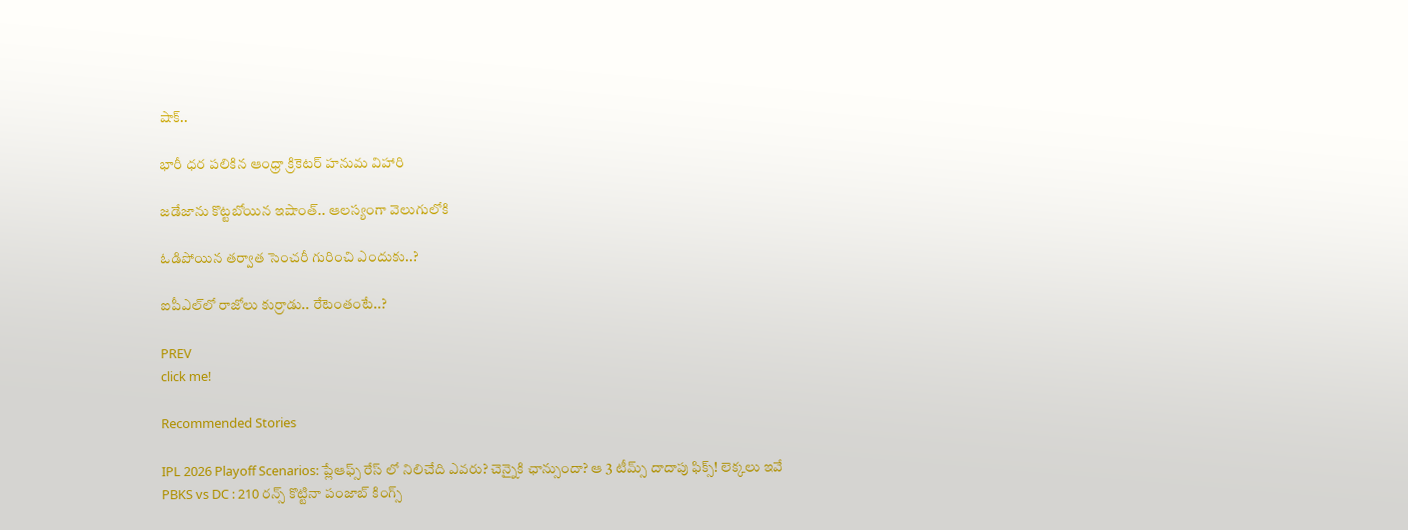షాక్..

భారీ ధర పలికిన ఆంధ్రా క్రికెటర్ హనుమ విహారి

జడేజాను కొట్టబోయిన ఇషాంత్.. ఆలస్యంగా వెలుగులోకి

ఓడిపోయిన తర్వాత సెంచరీ గురించి ఎందుకు..?

ఐపీఎల్‌లో రాజోలు కుర్రాడు.. రేటెంతంటే..?

PREV
click me!

Recommended Stories

IPL 2026 Playoff Scenarios: ప్లేఆఫ్స్ రేస్ లో నిలిచేది ఎవరు? చెన్నైకి ఛాన్సుందా? ఆ 3 టీమ్స్ దాదాపు ఫిక్స్! లెక్కలు ఇవే
PBKS vs DC : 210 రన్స్ కొట్టినా పంజాబ్ కింగ్స్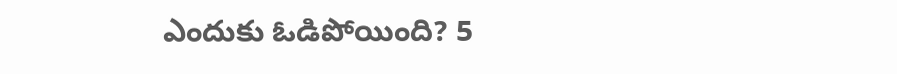ఎందుకు ఓడిపోయింది? 5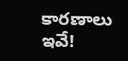కారణాలు ఇవే!